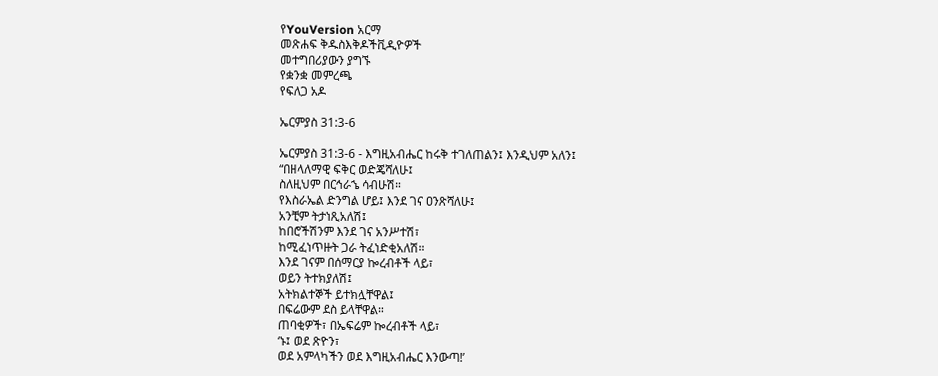የYouVersion አርማ
መጽሐፍ ቅዱስእቅዶችቪዲዮዎች
መተግበሪያውን ያግኙ
የቋንቋ መምረጫ
የፍለጋ አዶ

ኤርምያስ 31:3-6

ኤርምያስ 31:3-6 - እግዚአብሔር ከሩቅ ተገለጠልን፤ እንዲህም አለን፤
“በዘላለማዊ ፍቅር ወድጄሻለሁ፤
ስለዚህም በርኅራኄ ሳብሁሽ።
የእስራኤል ድንግል ሆይ፤ እንደ ገና ዐንጽሻለሁ፤
አንቺም ትታነጺአለሽ፤
ከበሮችሽንም እንደ ገና አንሥተሽ፣
ከሚፈነጥዙት ጋራ ትፈነድቂአለሽ።
እንደ ገናም በሰማርያ ኰረብቶች ላይ፣
ወይን ትተክያለሽ፤
አትክልተኞች ይተክሏቸዋል፤
በፍሬውም ደስ ይላቸዋል።
ጠባቂዎች፣ በኤፍሬም ኰረብቶች ላይ፣
‘ኑ፤ ወደ ጽዮን፣
ወደ አምላካችን ወደ እግዚአብሔር እንውጣ!’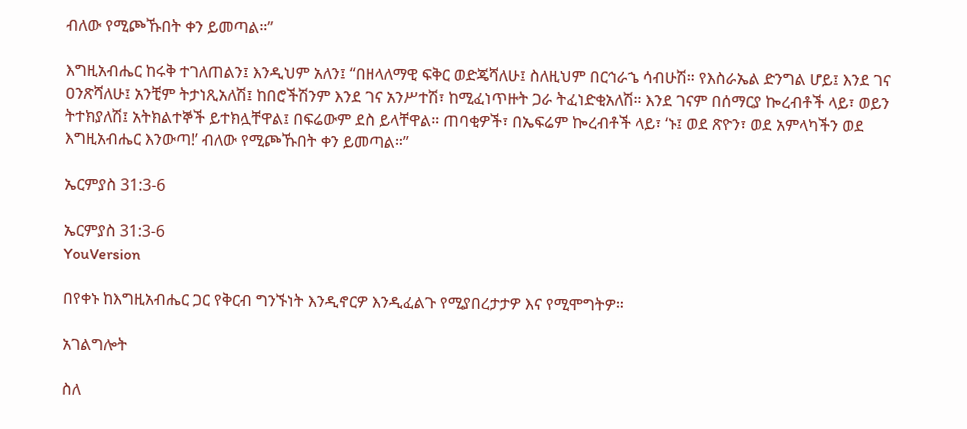ብለው የሚጮኹበት ቀን ይመጣል።”

እግዚአብሔር ከሩቅ ተገለጠልን፤ እንዲህም አለን፤ “በዘላለማዊ ፍቅር ወድጄሻለሁ፤ ስለዚህም በርኅራኄ ሳብሁሽ። የእስራኤል ድንግል ሆይ፤ እንደ ገና ዐንጽሻለሁ፤ አንቺም ትታነጺአለሽ፤ ከበሮችሽንም እንደ ገና አንሥተሽ፣ ከሚፈነጥዙት ጋራ ትፈነድቂአለሽ። እንደ ገናም በሰማርያ ኰረብቶች ላይ፣ ወይን ትተክያለሽ፤ አትክልተኞች ይተክሏቸዋል፤ በፍሬውም ደስ ይላቸዋል። ጠባቂዎች፣ በኤፍሬም ኰረብቶች ላይ፣ ‘ኑ፤ ወደ ጽዮን፣ ወደ አምላካችን ወደ እግዚአብሔር እንውጣ!’ ብለው የሚጮኹበት ቀን ይመጣል።”

ኤርምያስ 31:3-6

ኤርምያስ 31:3-6
YouVersion

በየቀኑ ከእግዚአብሔር ጋር የቅርብ ግንኙነት እንዲኖርዎ እንዲፈልጉ የሚያበረታታዎ እና የሚሞግትዎ።

አገልግሎት

ስለ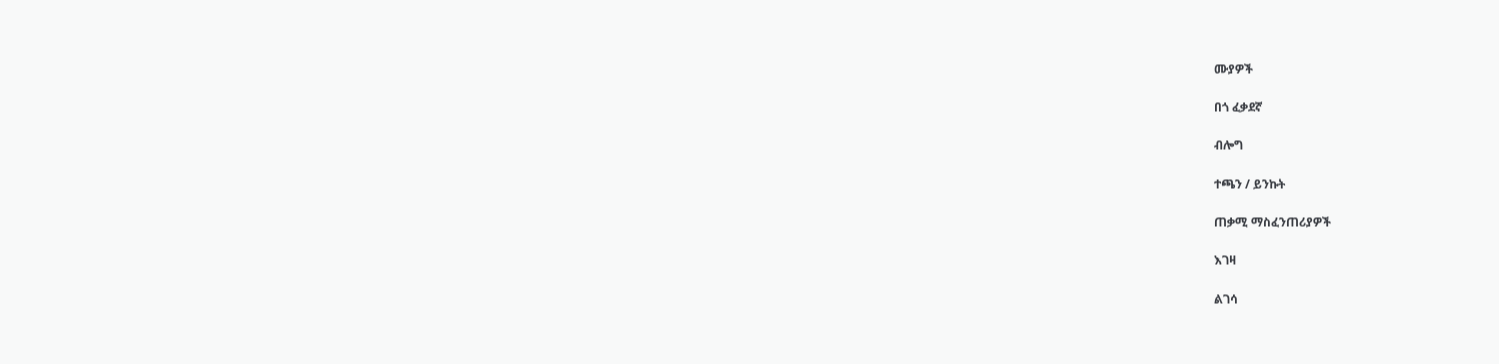ሙያዎች

በጎ ፈቃደኛ

ብሎግ

ተጫን / ይንኩት

ጠቃሚ ማስፈንጠሪያዎች

እገዛ

ልገሳ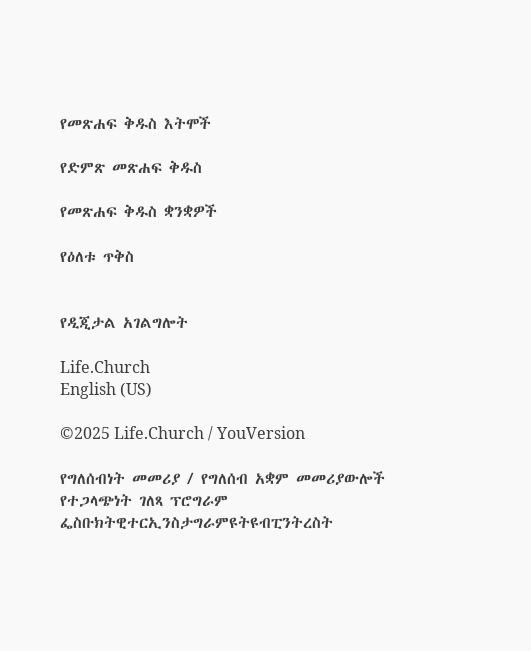የመጽሐፍ ቅዱስ እትሞች

የድምጽ መጽሐፍ ቅዱስ

የመጽሐፍ ቅዱስ ቋንቋዎች

የዕለቱ ጥቅስ


የዲጂታል አገልግሎት

Life.Church
English (US)

©2025 Life.Church / YouVersion

የግለሰብነት መመሪያ / የግለሰብ አቋም መመሪያውሎች
የተጋላጭነት ገለጻ ፕሮግራም
ፌስቡክትዊተርኢንስታግራምዩትዩብፒንትረስት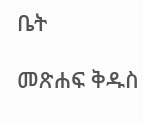ቤት

መጽሐፍ ቅዱስ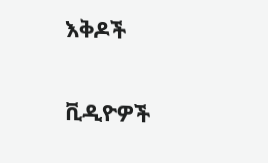እቅዶች

ቪዲዮዎች